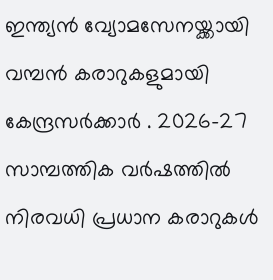ഇന്ത്യൻ വ്യോമസേനയ്ക്കായി വമ്പൻ കരാറുകളുമായി കേന്ദ്രസർക്കാർ . 2026-27 സാമ്പത്തിക വർഷത്തിൽ നിരവധി പ്രധാന കരാറുകൾ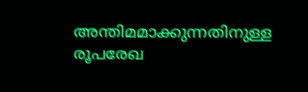അന്തിമമാക്കുന്നതിനുള്ള രൂപരേഖ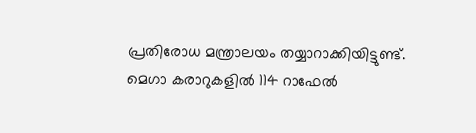പ്രതിരോധ മന്ത്രാലയം തയ്യാറാക്കിയിട്ടുണ്ട്.
മെഗാ കരാറുകളിൽ 114 റാഫേൽ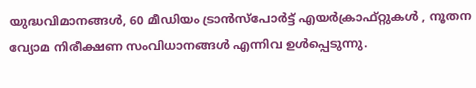യുദ്ധവിമാനങ്ങൾ, 60 മീഡിയം ട്രാൻസ്പോർട്ട് എയർക്രാഫ്റ്റുകൾ , നൂതന വ്യോമ നിരീക്ഷണ സംവിധാനങ്ങൾ എന്നിവ ഉൾപ്പെടുന്നു.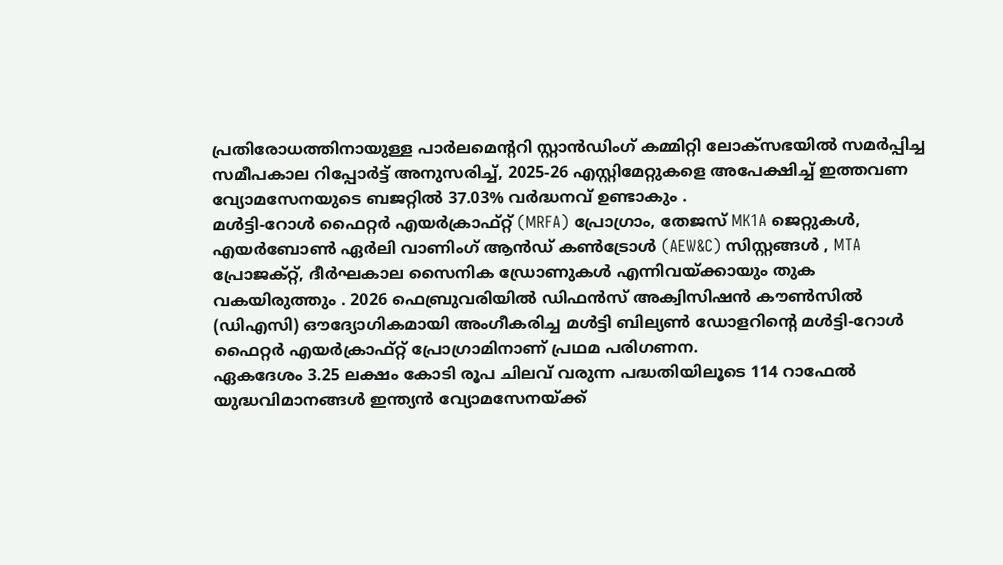പ്രതിരോധത്തിനായുള്ള പാർലമെന്ററി സ്റ്റാൻഡിംഗ് കമ്മിറ്റി ലോക്സഭയിൽ സമർപ്പിച്ച സമീപകാല റിപ്പോർട്ട് അനുസരിച്ച്, 2025-26 എസ്റ്റിമേറ്റുകളെ അപേക്ഷിച്ച് ഇത്തവണ വ്യോമസേനയുടെ ബജറ്റിൽ 37.03% വർദ്ധനവ് ഉണ്ടാകും .
മൾട്ടി-റോൾ ഫൈറ്റർ എയർക്രാഫ്റ്റ് (MRFA) പ്രോഗ്രാം, തേജസ് MK1A ജെറ്റുകൾ, എയർബോൺ ഏർലി വാണിംഗ് ആൻഡ് കൺട്രോൾ (AEW&C) സിസ്റ്റങ്ങൾ , MTA പ്രോജക്റ്റ്, ദീർഘകാല സൈനിക ഡ്രോണുകൾ എന്നിവയ്ക്കായും തുക വകയിരുത്തും . 2026 ഫെബ്രുവരിയിൽ ഡിഫൻസ് അക്വിസിഷൻ കൗൺസിൽ (ഡിഎസി) ഔദ്യോഗികമായി അംഗീകരിച്ച മൾട്ടി ബില്യൺ ഡോളറിന്റെ മൾട്ടി-റോൾ ഫൈറ്റർ എയർക്രാഫ്റ്റ് പ്രോഗ്രാമിനാണ് പ്രഥമ പരിഗണന.
ഏകദേശം 3.25 ലക്ഷം കോടി രൂപ ചിലവ് വരുന്ന പദ്ധതിയിലൂടെ 114 റാഫേൽ യുദ്ധവിമാനങ്ങൾ ഇന്ത്യൻ വ്യോമസേനയ്ക്ക്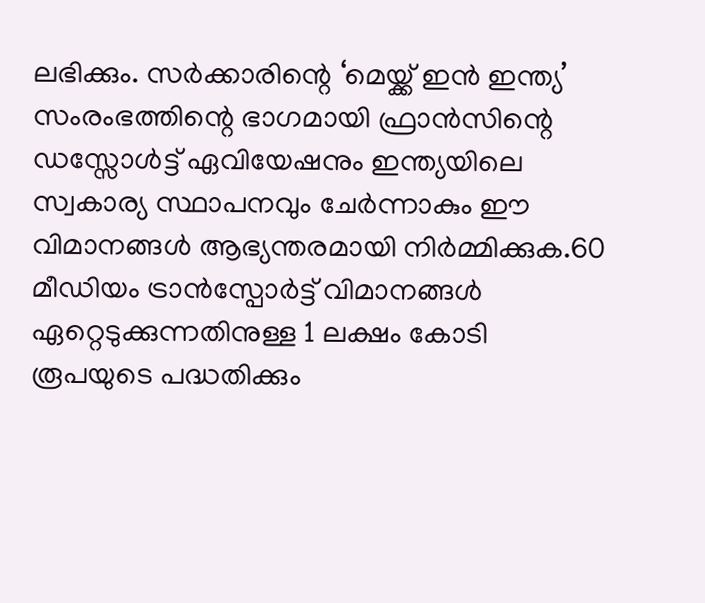ലഭിക്കും. സർക്കാരിന്റെ ‘മെയ്ക്ക് ഇൻ ഇന്ത്യ’ സംരംഭത്തിന്റെ ഭാഗമായി ഫ്രാൻസിന്റെ ഡസ്സോൾട്ട് ഏവിയേഷനും ഇന്ത്യയിലെ സ്വകാര്യ സ്ഥാപനവും ചേർന്നാകും ഈ വിമാനങ്ങൾ ആഭ്യന്തരമായി നിർമ്മിക്കുക.60 മീഡിയം ട്രാൻസ്പോർട്ട് വിമാനങ്ങൾ ഏറ്റെടുക്കുന്നതിനുള്ള 1 ലക്ഷം കോടി രൂപയുടെ പദ്ധതിക്കും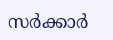സർക്കാർ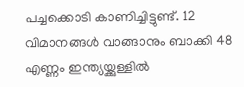പച്ചക്കൊടി കാണിച്ചിട്ടുണ്ട്. 12 വിമാനങ്ങൾ വാങ്ങാനും ബാക്കി 48 എണ്ണം ഇന്ത്യയ്ക്കുള്ളിൽ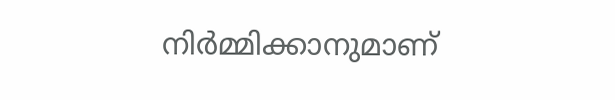നിർമ്മിക്കാനുമാണ്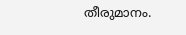തീരുമാനം.